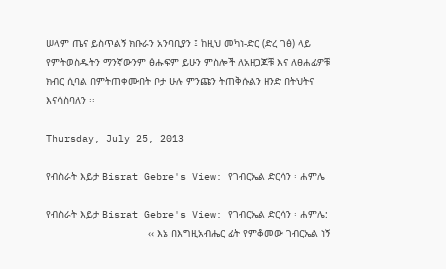ሠላም ጤና ይስጥልኝ ክቡራን አንባቢያን ፤ ከዚህ መካነ-ድር (ድረ ገፅ) ላይ የምትወስዱትን ማንኛውንም ፅሑፍም ይሁን ምስሎች ለአዘጋጆቹ እና ለፀሐፊዎቹ ክብር ሲባል በምትጠቀሙበት ቦታ ሁሉ ምንጩን ትጠቅሱልን ዘንድ በትህትና እናሳስባለን ፡፡

Thursday, July 25, 2013

የብስራት እይታ Bisrat Gebre's View: የገብርኤል ድርሳን ፡ ሐምሌ

የብስራት እይታ Bisrat Gebre's View: የገብርኤል ድርሳን ፡ ሐምሌ:
                                  ‹‹ እኔ በእግዚአብሔር ፊት የምቆመው ገብርኤል ነኝ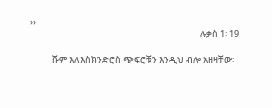››
                                                                                     ሉቃስ 1፡ 19

           ሹም እለእስክንድሮስ ጭፍሮቹን እንዲህ ብሎ አዘዛቸው፡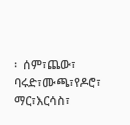፡  ሰም፣ጨው፣ ባሩድ፣ሙጫ፣የዶሮ፣ ማር፣እርሳስ፣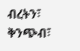ብረትን፣ ቅንጭብ፣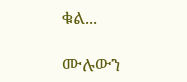ቁል...

ሙሉውን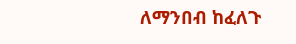ለማንበብ ከፈለጉ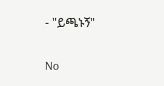- "ይጫኑኝ"

No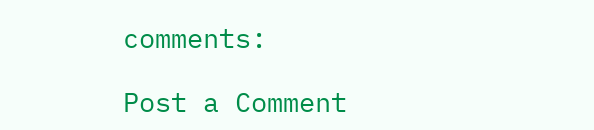comments:

Post a Comment